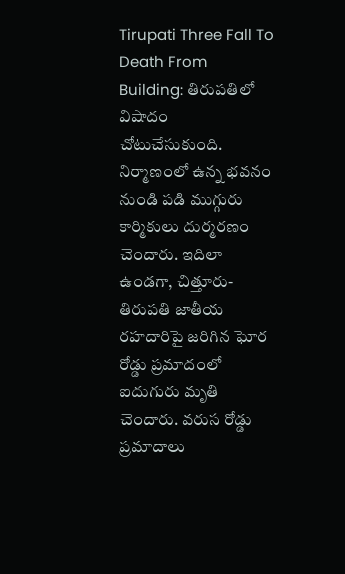Tirupati Three Fall To Death From Building: తిరుపతిలో విషాదం చోటుచేసుకుంది. నిర్మాణంలో ఉన్న భవనం నుండి పడి ముగ్గురు కార్మికులు దుర్మరణం చెందారు. ఇదిలా ఉండగా, చిత్తూరు-తిరుపతి జాతీయ రహదారిపై జరిగిన ఘోర రోడ్డు ప్రమాదంలో ఐదుగురు మృతి చెందారు. వరుస రోడ్డు ప్రమాదాలు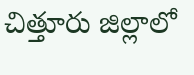చిత్తూరు జిల్లాలో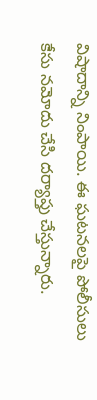విషాదాన్ని నింపాయి. ఈ ఘటనలపై పోలీసులు కేసు నమోదు చేసి దర్యాప్తు చేస్తున్నారు.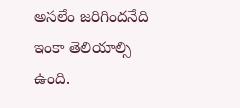అసలేం జరిగిందనేది ఇంకా తెలియాల్సి ఉంది.